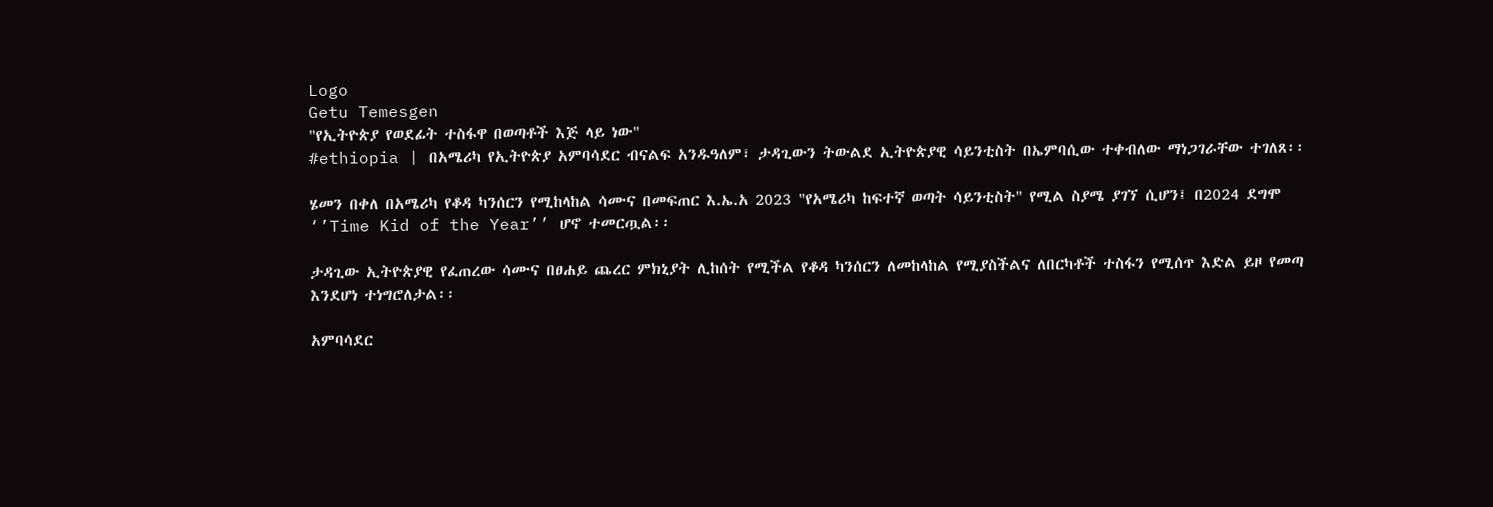Logo
Getu Temesgen
"የኢትዮጵያ የወደፊት ተስፋዋ በወጣቶች እጅ ላይ ነው"
#ethiopia | በአሜሪካ የኢትዮጵያ አምባሳደር ብናልፍ አንዱዓለም፣ ታዳጊውን ትውልደ ኢትዮጵያዊ ሳይንቲስት በኤምባሲው ተቀብለው ማነጋገራቸው ተገለጸ፡፡

ሄመን በቀለ በአሜሪካ የቆዳ ካንሰርን የሚከላከል ሳሙና በመፍጠር እ.ኤ.አ 2023 "የአሜሪካ ከፍተኛ ወጣት ሳይንቲስት" የሚል ስያሜ ያገኘ ሲሆን፤ በ2024 ደግሞ ‘’Time Kid of the Year’’ ሆኖ ተመርጧል፡፡

ታዳጊው ኢትዮጵያዊ የፈጠረው ሳሙና በፀሐይ ጨረር ምክኒያት ሊከሰት የሚችል የቆዳ ካንሰርን ለመከላከል የሚያስችልና ለበርካቶች ተስፋን የሚሰጥ እድል ይዞ የመጣ እንደሆነ ተነግሮለታል፡፡

አምባሳደር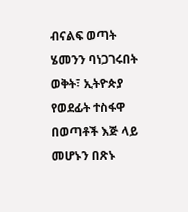ብናልፍ ወጣት ሄመንን ባነጋገሩበት ወቅት፣ ኢትዮጵያ የወደፊት ተስፋዋ በወጣቶች እጅ ላይ መሆኑን በጽኑ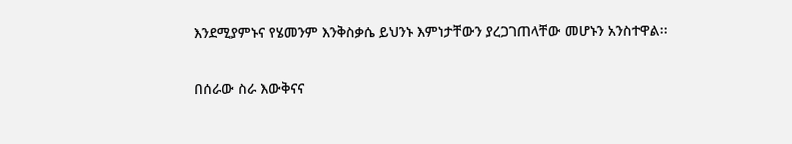እንደሚያምኑና የሄመንም እንቅስቃሴ ይህንኑ እምነታቸውን ያረጋገጠላቸው መሆኑን አንስተዋል፡፡

በሰራው ስራ እውቅናና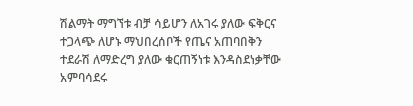ሽልማት ማግኘቱ ብቻ ሳይሆን ለአገሩ ያለው ፍቅርና ተጋላጭ ለሆኑ ማህበረሰቦች የጤና አጠባበቅን ተደራሽ ለማድረግ ያለው ቁርጠኝነቱ እንዳስደነቃቸው አምባሳደሩ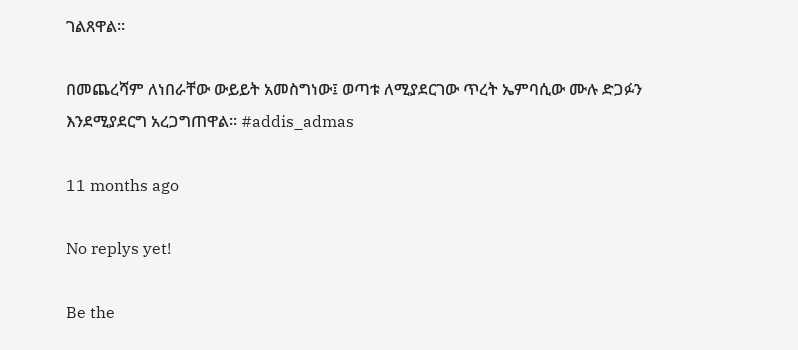ገልጸዋል፡፡

በመጨረሻም ለነበራቸው ውይይት አመስግነው፤ ወጣቱ ለሚያደርገው ጥረት ኤምባሲው ሙሉ ድጋፉን እንደሚያደርግ አረጋግጠዋል፡፡ #addis_admas

11 months ago

No replys yet!

Be the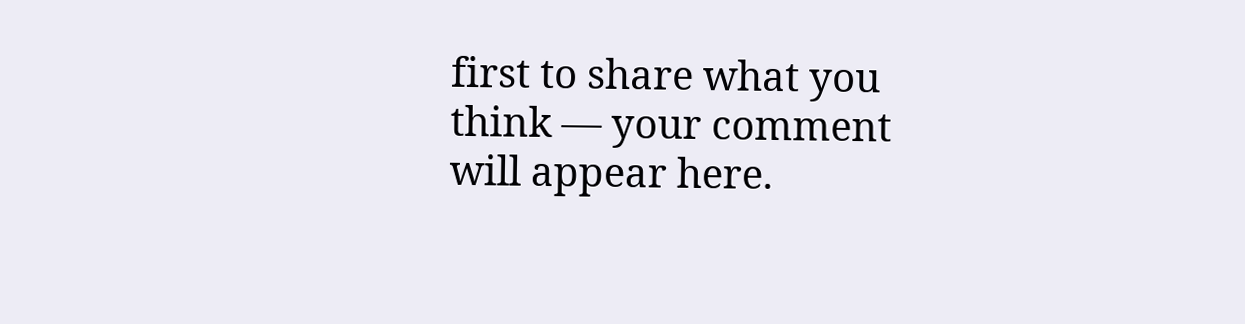first to share what you think — your comment will appear here.